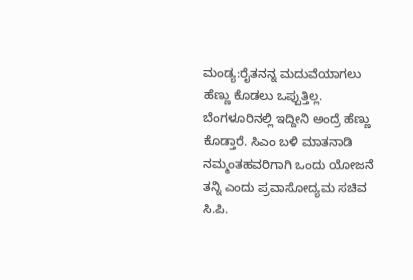ಮಂಡ್ಯ:ರೈತನನ್ನ ಮದುವೆಯಾಗಲು ಹೆಣ್ಣು ಕೊಡಲು ಒಪ್ಪುತ್ತಿಲ್ಲ. ಬೆಂಗಳೂರಿನಲ್ಲಿ ಇದ್ದೀನಿ ಅಂದ್ರೆ ಹೆಣ್ಣು ಕೊಡ್ತಾರೆ. ಸಿಎಂ ಬಳಿ ಮಾತನಾಡಿ ನಮ್ಮಂತಹವರಿಗಾಗಿ ಒಂದು ಯೋಜನೆ ತನ್ನಿ ಎಂದು ಪ್ರವಾಸೋದ್ಯಮ ಸಚಿವ ಸಿ.ಪಿ.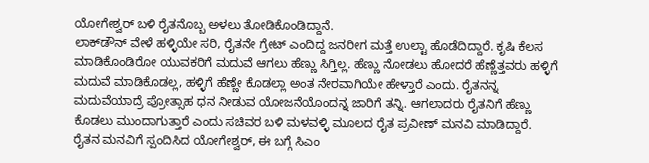ಯೋಗೇಶ್ವರ್ ಬಳಿ ರೈತನೊಬ್ಬ ಅಳಲು ತೋಡಿಕೊಂಡಿದ್ದಾನೆ.
ಲಾಕ್‌ಡೌನ್ ವೇಳೆ ಹಳ್ಳಿಯೇ ಸರಿ, ರೈತನೇ ಗ್ರೇಟ್ ಎಂದಿದ್ದ ಜನರೀಗ ಮತ್ತೆ ಉಲ್ಟಾ ಹೊಡೆದಿದ್ದಾರೆ. ಕೃಷಿ ಕೆಲಸ ಮಾಡಿಕೊಂಡಿರೋ ಯುವಕರಿಗೆ ಮದುವೆ ಆಗಲು ಹೆಣ್ಣು ಸಿಗ್ತಿಲ್ಲ. ಹೆಣ್ಣು ನೋಡಲು ಹೋದರೆ ಹೆಣ್ಣೆತ್ತವರು ಹಳ್ಳಿಗೆ ಮದುವೆ ಮಾಡಿಕೊಡಲ್ಲ, ಹಳ್ಳಿಗೆ ಹೆಣ್ಣೇ ಕೊಡಲ್ಲಾ ಅಂತ ನೇರವಾಗಿಯೇ ಹೇಳ್ತಾರೆ ಎಂದು. ರೈತನನ್ನ ಮದುವೆಯಾದ್ರೆ ಪ್ರೋತ್ಸಾಹ ಧನ ನೀಡುವ ಯೋಜನೆಯೊಂದನ್ನ ಜಾರಿಗೆ ತನ್ನಿ. ಆಗಲಾದರು ರೈತನಿಗೆ ಹೆಣ್ಣು ಕೊಡಲು ಮುಂದಾಗುತ್ತಾರೆ ಎಂದು ಸಚಿವರ ಬಳಿ ಮಳವಳ್ಳಿ ಮೂಲದ ರೈತ ಪ್ರವೀಣ್ ಮನವಿ ಮಾಡಿದ್ದಾರೆ.
ರೈತನ ಮನವಿಗೆ ಸ್ಪಂದಿಸಿದ ಯೋಗೇಶ್ವರ್, ಈ ಬಗ್ಗೆ ಸಿಎಂ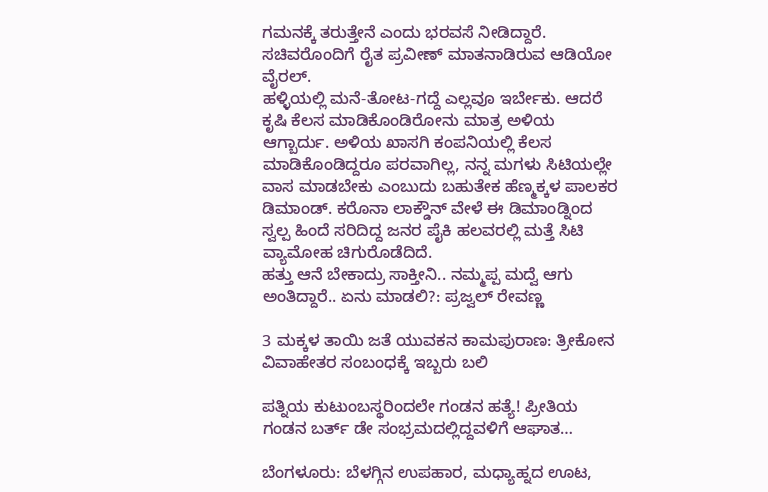ಗಮನಕ್ಕೆ ತರುತ್ತೇನೆ ಎಂದು ಭರವಸೆ ನೀಡಿದ್ದಾರೆ. ಸಚಿವರೊಂದಿಗೆ ರೈತ ಪ್ರವೀಣ್ ಮಾತನಾಡಿರುವ ಆಡಿಯೋ ವೈರಲ್.
ಹಳ್ಳಿಯಲ್ಲಿ ಮನೆ-ತೋಟ-ಗದ್ದೆ ಎಲ್ಲವೂ ಇರ್ಬೇಕು. ಆದರೆ ಕೃಷಿ ಕೆಲಸ ಮಾಡಿಕೊಂಡಿರೋನು ಮಾತ್ರ ಅಳಿಯ ಆಗ್ಬಾರ್ದು. ಅಳಿಯ ಖಾಸಗಿ ಕಂಪನಿಯಲ್ಲಿ ಕೆಲಸ ಮಾಡಿಕೊಂಡಿದ್ದರೂ ಪರವಾಗಿಲ್ಲ, ನನ್ನ ಮಗಳು ಸಿಟಿಯಲ್ಲೇ ವಾಸ ಮಾಡಬೇಕು ಎಂಬುದು ಬಹುತೇಕ ಹೆಣ್ಮಕ್ಕಳ ಪಾಲಕರ ಡಿಮಾಂಡ್. ಕರೊನಾ ಲಾಕ್ಡೌನ್ ವೇಳೆ ಈ ಡಿಮಾಂಡ್ನಿಂದ ಸ್ವಲ್ಪ ಹಿಂದೆ ಸರಿದಿದ್ದ ಜನರ ಪೈಕಿ ಹಲವರಲ್ಲಿ ಮತ್ತೆ ಸಿಟಿ ವ್ಯಾಮೋಹ ಚಿಗುರೊಡೆದಿದೆ.
ಹತ್ತು ಆನೆ ಬೇಕಾದ್ರು ಸಾಕ್ತೀನಿ.. ನಮ್ಮಪ್ಪ ಮದ್ವೆ ಆಗು ಅಂತಿದ್ದಾರೆ.. ಏನು ಮಾಡಲಿ?: ಪ್ರಜ್ವಲ್ ರೇವಣ್ಣ

3 ಮಕ್ಕಳ ತಾಯಿ ಜತೆ ಯುವಕನ ಕಾಮಪುರಾಣ: ತ್ರೀಕೋನ ವಿವಾಹೇತರ ಸಂಬಂಧಕ್ಕೆ ಇಬ್ಬರು ಬಲಿ

ಪತ್ನಿಯ ಕುಟುಂಬಸ್ಥರಿಂದಲೇ ಗಂಡನ ಹತ್ಯೆ! ಪ್ರೀತಿಯ ಗಂಡನ ಬರ್ತ್ ಡೇ ಸಂಭ್ರಮದಲ್ಲಿದ್ದವಳಿಗೆ ಆಘಾತ…

ಬೆಂಗಳೂರು: ಬೆಳಗ್ಗಿನ ಉಪಹಾರ, ಮಧ್ಯಾಹ್ನದ ಊಟ,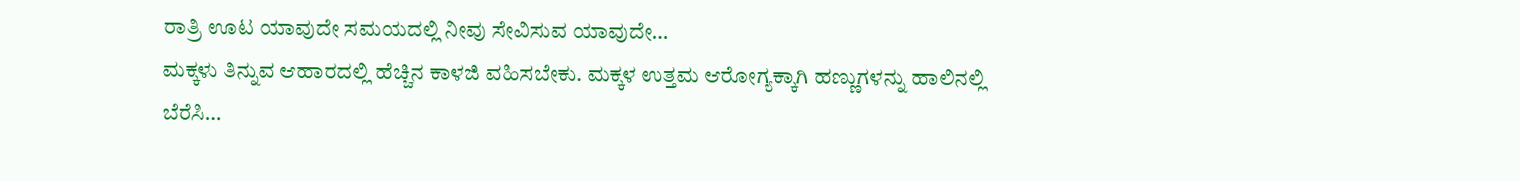ರಾತ್ರಿ ಊಟ ಯಾವುದೇ ಸಮಯದಲ್ಲಿ ನೀವು ಸೇವಿಸುವ ಯಾವುದೇ…
ಮಕ್ಕಳು ತಿನ್ನುವ ಆಹಾರದಲ್ಲಿ ಹೆಚ್ಚಿನ ಕಾಳಜಿ ವಹಿಸಬೇಕು. ಮಕ್ಕಳ ಉತ್ತಮ ಆರೋಗ್ಯಕ್ಕಾಗಿ ಹಣ್ಣುಗಳನ್ನು ಹಾಲಿನಲ್ಲಿ ಬೆರೆಸಿ…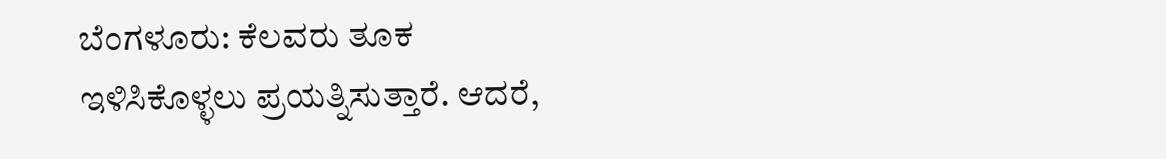ಬೆಂಗಳೂರು: ಕೆಲವರು ತೂಕ ಇಳಿಸಿಕೊಳ್ಳಲು ಪ್ರಯತ್ನಿಸುತ್ತಾರೆ. ಆದರೆ,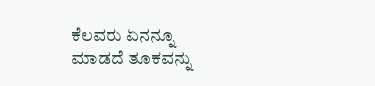ಕೆಲವರು ಏನನ್ನೂ ಮಾಡದೆ ತೂಕವನ್ನು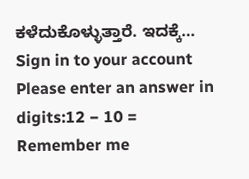ಕಳೆದುಕೊಳ್ಳುತ್ತಾರೆ. ಇದಕ್ಕೆ…
Sign in to your account
Please enter an answer in digits:12 − 10 =
Remember me